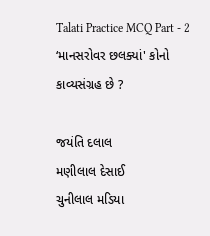Talati Practice MCQ Part - 2
‘માનસરોવર છલક્યાં' કોનો કાવ્યસંગ્રહ છે ?

જયંતિ દલાલ
મણીલાલ દેસાઈ
ચુનીલાલ મડિયા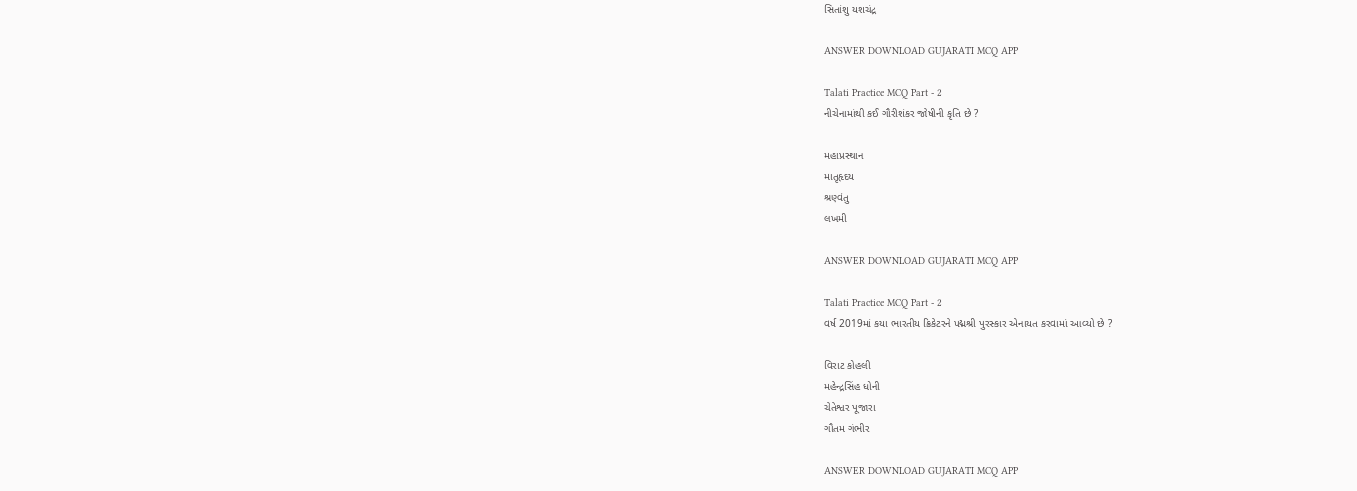સિતાંશુ યશચંદ્ર

ANSWER DOWNLOAD GUJARATI MCQ APP

Talati Practice MCQ Part - 2
નીચેનામાંથી કઈ ગૌરીશંકર જોષીની કૃતિ છે ?

મહાપ્રસ્થાન
માતૃહૃદય
શ્રણ્વંતુ
લખમી

ANSWER DOWNLOAD GUJARATI MCQ APP

Talati Practice MCQ Part - 2
વર્ષ 2019માં કયા ભારતીય ક્રિકેટરને પદ્મશ્રી પુરસ્કાર એનાયત કરવામાં આવ્યો છે ?

વિરાટ કોહલી
મહેન્દ્રસિંહ ધોની
ચેતેશ્વર પૂજારા
ગૌતમ ગંભીર

ANSWER DOWNLOAD GUJARATI MCQ APP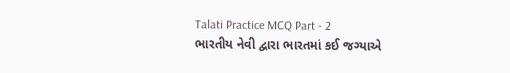Talati Practice MCQ Part - 2
ભારતીય નેવી દ્વારા ભારતમાં કઈ જગ્યાએ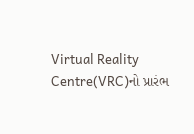Virtual Reality Centre(VRC)નો પ્રારંભ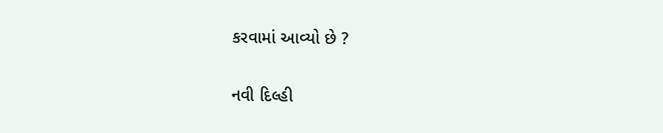કરવામાં આવ્યો છે ?

નવી દિલ્હી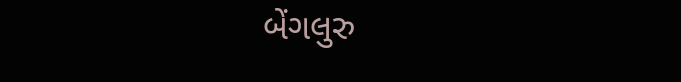બેંગલુરુ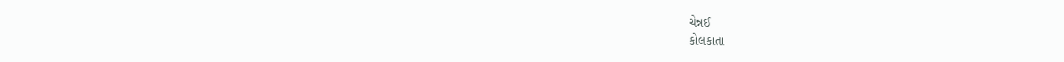ચેન્નઈ
કોલકાતા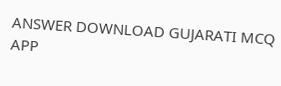ANSWER DOWNLOAD GUJARATI MCQ APP